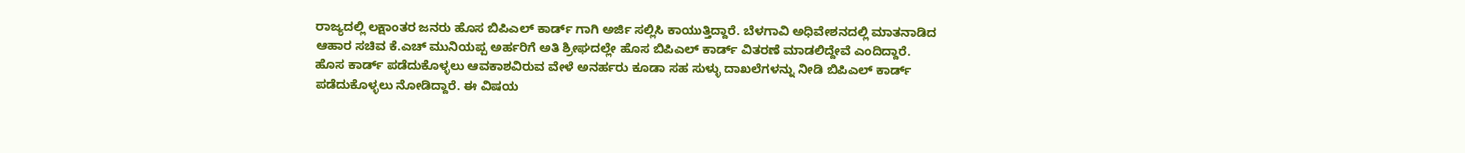ರಾಜ್ಯದಲ್ಲಿ ಲಕ್ಷಾಂತರ ಜನರು ಹೊಸ ಬಿಪಿಎಲ್ ಕಾರ್ಡ್ ಗಾಗಿ ಅರ್ಜಿ ಸಲ್ಲಿಸಿ ಕಾಯುತ್ತಿದ್ದಾರೆ. ಬೆಳಗಾವಿ ಅಧಿವೇಶನದಲ್ಲಿ ಮಾತನಾಡಿದ ಆಹಾರ ಸಚಿವ ಕೆ.ಎಚ್ ಮುನಿಯಪ್ಪ ಅರ್ಹರಿಗೆ ಅತಿ ಶ್ರೀಘದಲ್ಲೇ ಹೊಸ ಬಿಪಿಎಲ್ ಕಾರ್ಡ್ ವಿತರಣೆ ಮಾಡಲಿದ್ದೇವೆ ಎಂದಿದ್ದಾರೆ.
ಹೊಸ ಕಾರ್ಡ್ ಪಡೆದುಕೊಳ್ಳಲು ಆವಕಾಶವಿರುವ ವೇಳೆ ಅನರ್ಹರು ಕೂಡಾ ಸಹ ಸುಳ್ಳು ದಾಖಲೆಗಳನ್ನು ನೀಡಿ ಬಿಪಿಎಲ್ ಕಾರ್ಡ್ ಪಡೆದುಕೊಳ್ಳಲು ನೋಡಿದ್ದಾರೆ. ಈ ವಿಷಯ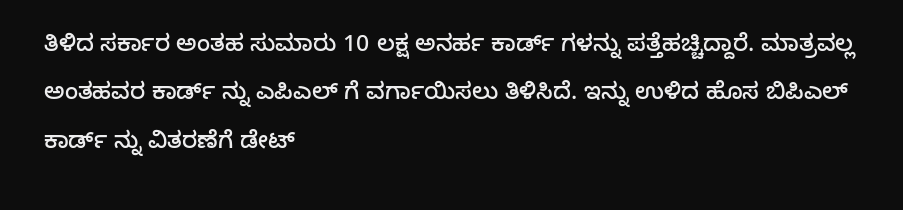ತಿಳಿದ ಸರ್ಕಾರ ಅಂತಹ ಸುಮಾರು 10 ಲಕ್ಷ ಅನರ್ಹ ಕಾರ್ಡ್ ಗಳನ್ನು ಪತ್ತೆಹಚ್ಚಿದ್ದಾರೆ. ಮಾತ್ರವಲ್ಲ ಅಂತಹವರ ಕಾರ್ಡ್ ನ್ನು ಎಪಿಎಲ್ ಗೆ ವರ್ಗಾಯಿಸಲು ತಿಳಿಸಿದೆ. ಇನ್ನು ಉಳಿದ ಹೊಸ ಬಿಪಿಎಲ್ ಕಾರ್ಡ್ ನ್ನು ವಿತರಣೆಗೆ ಡೇಟ್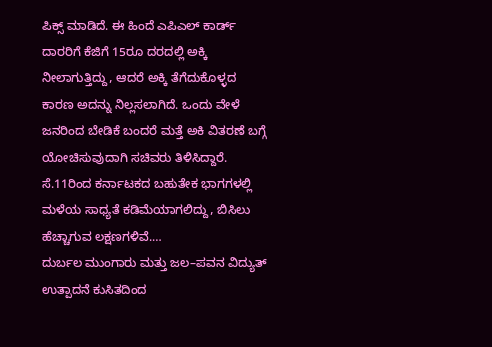ಪಿಕ್ಸ್ ಮಾಡಿದೆ. ಈ ಹಿಂದೆ ಎಪಿಎಲ್ ಕಾರ್ಡ್ ದಾರರಿಗೆ ಕೆಜಿಗೆ 15ರೂ ದರದಲ್ಲಿ ಅಕ್ಕಿ ನೀಲಾಗುತ್ತಿದ್ದು, ಆದರೆ ಅಕ್ಕಿ ತೆಗೆದುಕೊಳ್ಳದ ಕಾರಣ ಅದನ್ನು ನಿಲ್ಲಸಲಾಗಿದೆ. ಒಂದು ವೇಳೆ ಜನರಿಂದ ಬೇಡಿಕೆ ಬಂದರೆ ಮತ್ತೆ ಅಕಿ ವಿತರಣೆ ಬಗ್ಗೆ ಯೋಚಿಸುವುದಾಗಿ ಸಚಿವರು ತಿಳಿಸಿದ್ದಾರೆ.
ಸೆ.11ರಿಂದ ಕರ್ನಾಟಕದ ಬಹುತೇಕ ಭಾಗಗಳಲ್ಲಿ ಮಳೆಯ ಸಾಧ್ಯತೆ ಕಡಿಮೆಯಾಗಲಿದ್ದು, ಬಿಸಿಲು ಹೆಚ್ಚಾಗುವ ಲಕ್ಷಣಗಳಿವೆ.…
ದುರ್ಬಲ ಮುಂಗಾರು ಮತ್ತು ಜಲ–ಪವನ ವಿದ್ಯುತ್ ಉತ್ಪಾದನೆ ಕುಸಿತದಿಂದ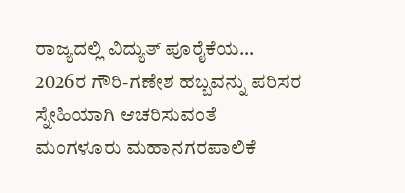ರಾಜ್ಯದಲ್ಲಿ ವಿದ್ಯುತ್ ಪೂರೈಕೆಯ…
2026ರ ಗೌರಿ-ಗಣೇಶ ಹಬ್ಬವನ್ನು ಪರಿಸರ ಸ್ನೇಹಿಯಾಗಿ ಆಚರಿಸುವಂತೆ ಮಂಗಳೂರು ಮಹಾನಗರಪಾಲಿಕೆ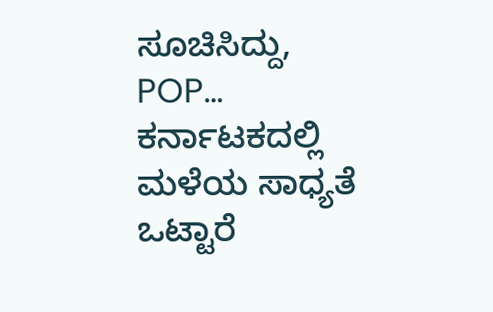ಸೂಚಿಸಿದ್ದು, POP…
ಕರ್ನಾಟಕದಲ್ಲಿ ಮಳೆಯ ಸಾಧ್ಯತೆ ಒಟ್ಟಾರೆ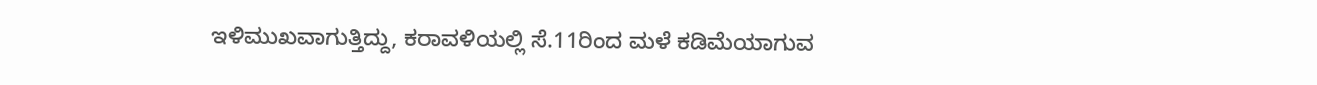ಇಳಿಮುಖವಾಗುತ್ತಿದ್ದು, ಕರಾವಳಿಯಲ್ಲಿ ಸೆ.11ರಿಂದ ಮಳೆ ಕಡಿಮೆಯಾಗುವ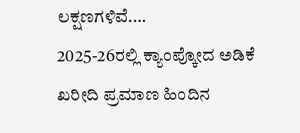ಲಕ್ಷಣಗಳಿವೆ.…
2025-26ರಲ್ಲಿ ಕ್ಯಾಂಪ್ಕೋದ ಅಡಿಕೆ ಖರೀದಿ ಪ್ರಮಾಣ ಹಿಂದಿನ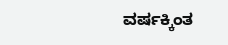ವರ್ಷಕ್ಕಿಂತ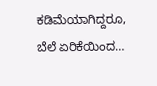ಕಡಿಮೆಯಾಗಿದ್ದರೂ, ಬೆಲೆ ಏರಿಕೆಯಿಂದ…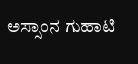ಅಸ್ಸಾಂನ ಗುಹಾಟಿ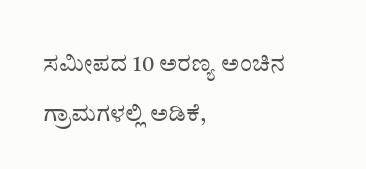ಸಮೀಪದ 10 ಅರಣ್ಯ ಅಂಚಿನ ಗ್ರಾಮಗಳಲ್ಲಿ ಅಡಿಕೆ,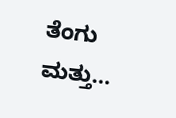ತೆಂಗು ಮತ್ತು…